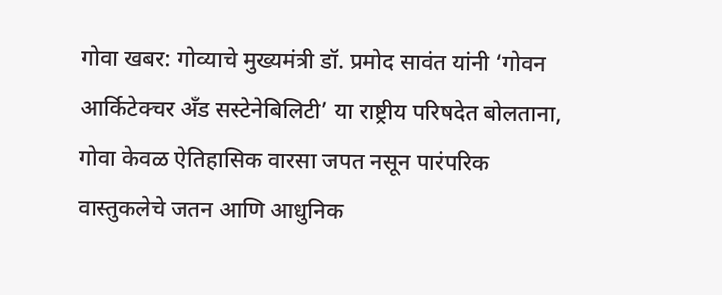गोवा खबर: गोव्याचे मुख्यमंत्री डॉ. प्रमोद सावंत यांनी ‘गोवन आर्किटेक्चर अँड सस्टेनेबिलिटी’ या राष्ट्रीय परिषदेत बोलताना, गोवा केवळ ऐतिहासिक वारसा जपत नसून पारंपरिक वास्तुकलेचे जतन आणि आधुनिक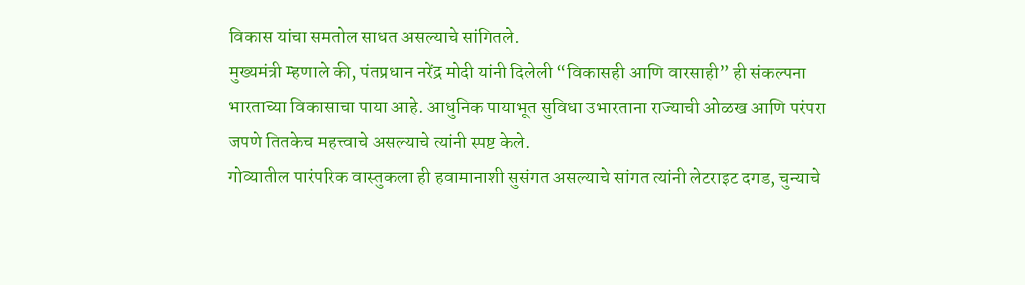विकास यांचा समतोल साधत असल्याचे सांगितले.
मुख्यमंत्री म्हणाले की, पंतप्रधान नरेंद्र मोदी यांनी दिलेली “विकासही आणि वारसाही” ही संकल्पना भारताच्या विकासाचा पाया आहे. आधुनिक पायाभूत सुविधा उभारताना राज्याची ओळख आणि परंपरा जपणे तितकेच महत्त्वाचे असल्याचे त्यांनी स्पष्ट केले.
गोव्यातील पारंपरिक वास्तुकला ही हवामानाशी सुसंगत असल्याचे सांगत त्यांनी लेटराइट दगड, चुन्याचे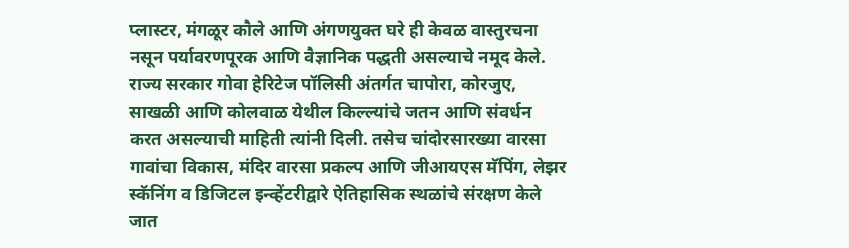प्लास्टर, मंगळूर कौले आणि अंगणयुक्त घरे ही केवळ वास्तुरचना नसून पर्यावरणपूरक आणि वैज्ञानिक पद्धती असल्याचे नमूद केले.
राज्य सरकार गोवा हेरिटेज पॉलिसी अंतर्गत चापोरा, कोरजुए, साखळी आणि कोलवाळ येथील किल्ल्यांचे जतन आणि संवर्धन करत असल्याची माहिती त्यांनी दिली. तसेच चांदोरसारख्या वारसा गावांचा विकास, मंदिर वारसा प्रकल्प आणि जीआयएस मॅपिंग, लेझर स्कॅनिंग व डिजिटल इन्व्हेंटरीद्वारे ऐतिहासिक स्थळांचे संरक्षण केले जात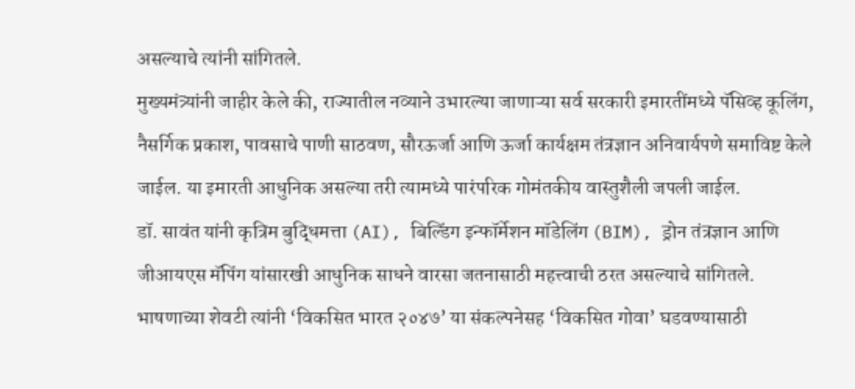असल्याचे त्यांनी सांगितले.
मुख्यमंत्र्यांनी जाहीर केले की, राज्यातील नव्याने उभारल्या जाणाऱ्या सर्व सरकारी इमारतींमध्ये पॅसिव्ह कूलिंग, नैसर्गिक प्रकाश, पावसाचे पाणी साठवण, सौरऊर्जा आणि ऊर्जा कार्यक्षम तंत्रज्ञान अनिवार्यपणे समाविष्ट केले जाईल. या इमारती आधुनिक असल्या तरी त्यामध्ये पारंपरिक गोमंतकीय वास्तुशैली जपली जाईल.
डॉ. सावंत यांनी कृत्रिम बुद्धिमत्ता (AI), बिल्डिंग इन्फॉर्मेशन मॉडेलिंग (BIM), ड्रोन तंत्रज्ञान आणि जीआयएस मॅपिंग यांसारखी आधुनिक साधने वारसा जतनासाठी महत्त्वाची ठरत असल्याचे सांगितले.
भाषणाच्या शेवटी त्यांनी ‘विकसित भारत २०४७’ या संकल्पनेसह ‘विकसित गोवा’ घडवण्यासाठी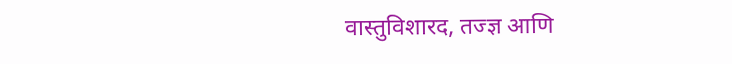वास्तुविशारद, तज्ज्ञ आणि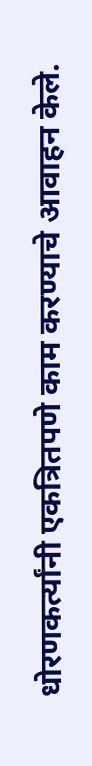धोरणकर्त्यांनी एकत्रितपणे काम करण्याचे आवाहन केले.